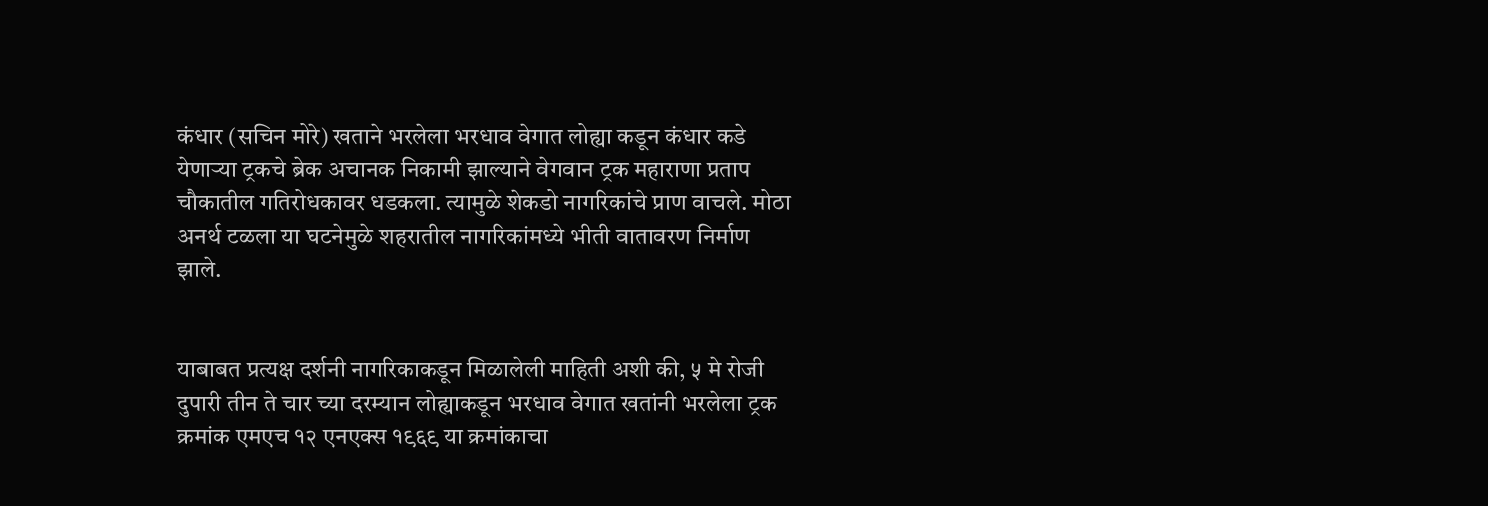कंधार (सचिन मोरे) खताने भरलेला भरधाव वेगात लोह्या कडून कंधार कडे येणाऱ्या ट्रकचे ब्रेक अचानक निकामी झाल्याने वेगवान ट्रक महाराणा प्रताप चौकातील गतिरोधकावर धडकला. त्यामुळे शेकडो नागरिकांचे प्राण वाचले. मोठा अनर्थ टळला या घटनेमुळे शहरातील नागरिकांमध्ये भीती वातावरण निर्माण झाले.


याबाबत प्रत्यक्ष दर्शनी नागरिकाकडून मिळालेली माहिती अशी की, ५ मे रोजी दुपारी तीन ते चार च्या दरम्यान लोह्याकडून भरधाव वेगात खतांनी भरलेला ट्रक क्रमांक एमएच १२ एनएक्स १९६९ या क्रमांकाचा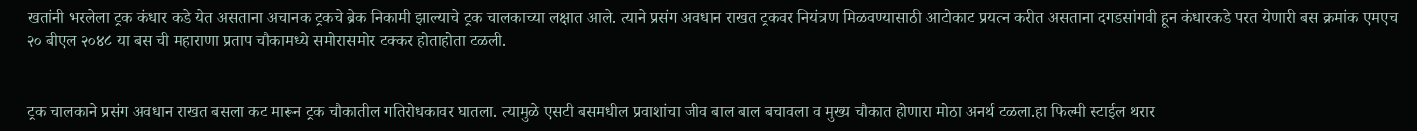खतांनी भरलेला ट्रक कंधार कडे येत असताना अचानक ट्रकचे ब्रेक निकामी झाल्याचे ट्रक चालकाच्या लक्षात आले. त्याने प्रसंग अवधान राखत ट्रकवर नियंत्रण मिळवण्यासाठी आटोकाट प्रयत्न करीत असताना दगडसांगवी हून कंधारकडे परत येणारी बस क्रमांक एमएच २० बीएल २०४८ या बस ची महाराणा प्रताप चौकामध्ये समोरासमोर टक्कर होताहोता टळली.


ट्रक चालकाने प्रसंग अवधान राखत बसला कट मारून ट्रक चौकातील गतिरोधकावर घातला. त्यामुळे एसटी बसमधील प्रवाशांचा जीव बाल बाल बचावला व मुख्य चौकात होणारा मोठा अनर्थ टळला.हा फिल्मी स्टाईल थरार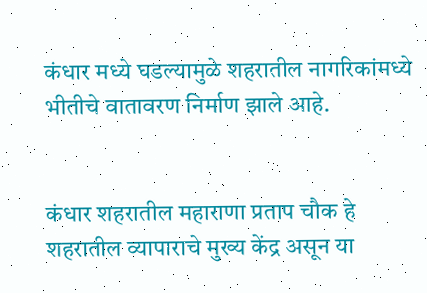कंधार मध्ये घडल्यामुळे शहरातील नागरिकांमध्ये भीतीचे वातावरण निर्माण झाले आहे.


कंधार शहरातील महाराणा प्रताप चौक हे शहरातील व्यापाराचे मुख्य केंद्र असून या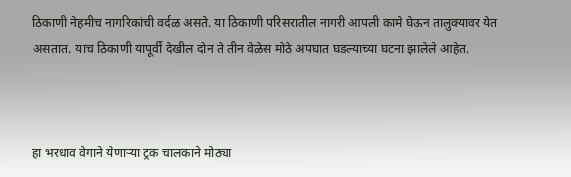ठिकाणी नेहमीच नागरिकांची वर्दळ असते. या ठिकाणी परिसरातील नागरी आपली कामे घेऊन तालुक्यावर येत असतात. याच ठिकाणी यापूर्वी देखील दोन ते तीन वेळेस मोठे अपघात घडल्याच्या घटना झालेले आहेत.



हा भरधाव वेगाने येणाऱ्या ट्रक चालकाने मोठ्या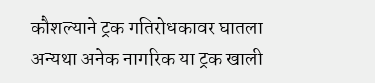कौशल्याने ट्रक गतिरोधकावर घातला अन्यथा अनेक नागरिक या ट्रक खाली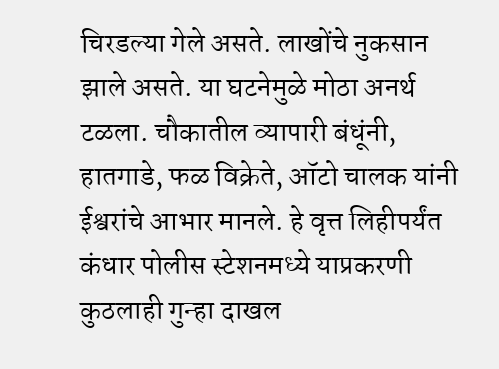चिरडल्या गेले असते. लाखोंचे नुकसान झाले असते. या घटनेमुळे मोठा अनर्थ टळला. चौकातील व्यापारी बंधूंनी, हातगाडे, फळ विक्रेते, ऑटो चालक यांनी ईश्वरांचे आभार मानले. हे वृत्त लिहीपर्यंत कंधार पोलीस स्टेशनमध्ये याप्रकरणी कुठलाही गुन्हा दाखल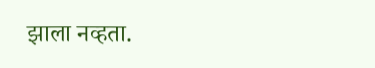झाला नव्हता.